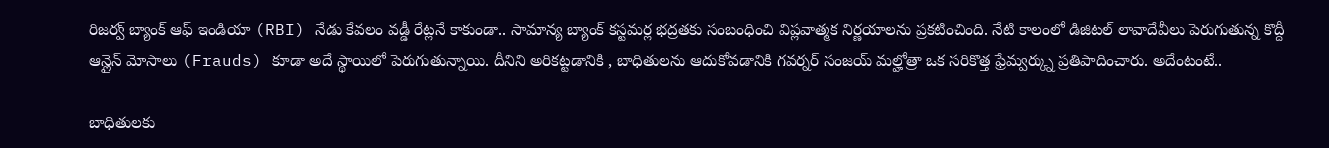రిజర్వ్ బ్యాంక్ ఆఫ్ ఇండియా (RBI) నేడు కేవలం వడ్డీ రేట్లనే కాకుండా.. సామాన్య బ్యాంక్ కస్టమర్ల భద్రతకు సంబంధించి విప్లవాత్మక నిర్ణయాలను ప్రకటించింది. నేటి కాలంలో డిజిటల్ లావాదేవీలు పెరుగుతున్న కొద్దీ ఆన్లైన్ మోసాలు (Frauds) కూడా అదే స్థాయిలో పెరుగుతున్నాయి. దీనిని అరికట్టడానికి , బాధితులను ఆదుకోవడానికి గవర్నర్ సంజయ్ మల్హోత్రా ఒక సరికొత్త ఫ్రేమ్వర్క్ను ప్రతిపాదించారు. అదేంటంటే..

బాధితులకు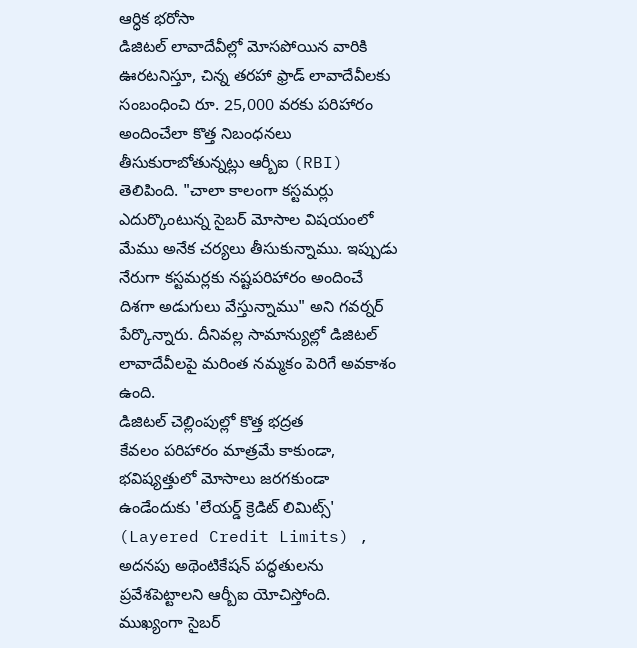ఆర్ధిక భరోసా
డిజిటల్ లావాదేవీల్లో మోసపోయిన వారికి ఊరటనిస్తూ, చిన్న తరహా ఫ్రాడ్ లావాదేవీలకు సంబంధించి రూ. 25,000 వరకు పరిహారం అందించేలా కొత్త నిబంధనలు తీసుకురాబోతున్నట్లు ఆర్బీఐ (RBI) తెలిపింది. "చాలా కాలంగా కస్టమర్లు ఎదుర్కొంటున్న సైబర్ మోసాల విషయంలో మేము అనేక చర్యలు తీసుకున్నాము. ఇప్పుడు నేరుగా కస్టమర్లకు నష్టపరిహారం అందించే దిశగా అడుగులు వేస్తున్నాము" అని గవర్నర్ పేర్కొన్నారు. దీనివల్ల సామాన్యుల్లో డిజిటల్ లావాదేవీలపై మరింత నమ్మకం పెరిగే అవకాశం ఉంది.
డిజిటల్ చెల్లింపుల్లో కొత్త భద్రత
కేవలం పరిహారం మాత్రమే కాకుండా, భవిష్యత్తులో మోసాలు జరగకుండా ఉండేందుకు 'లేయర్డ్ క్రెడిట్ లిమిట్స్' (Layered Credit Limits) , అదనపు అథెంటికేషన్ పద్ధతులను ప్రవేశపెట్టాలని ఆర్బీఐ యోచిస్తోంది. ముఖ్యంగా సైబర్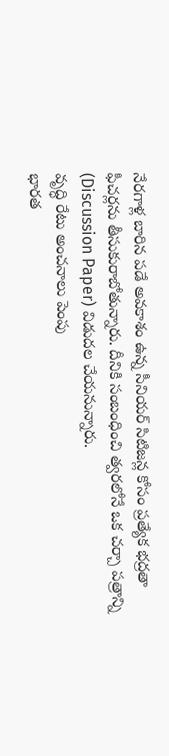నేరగాళ్ల బారిన పడే అవకాశం ఉన్న సీనియర్ సిటిజన్ల కోసం ప్రత్యేక భద్రతా ఫీచర్లను తీసుకురాబోతున్నారు. దీనికి సంబంధించి త్వరలోనే ఒక చర్చా పత్రాన్ని (Discussion Paper) విడుదల చేయనున్నారు.
వృద్ధి రేటు అంచనాలు పెంపు
భారత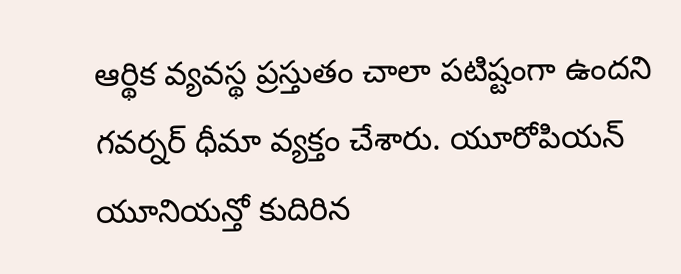ఆర్థిక వ్యవస్థ ప్రస్తుతం చాలా పటిష్టంగా ఉందని గవర్నర్ ధీమా వ్యక్తం చేశారు. యూరోపియన్ యూనియన్తో కుదిరిన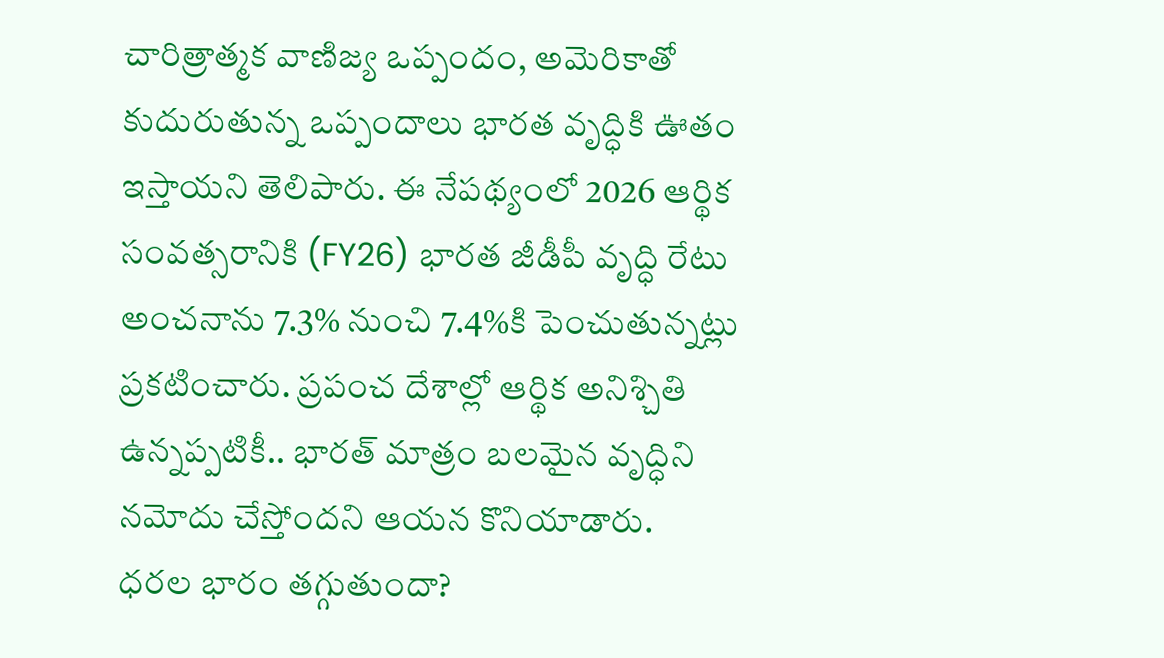చారిత్రాత్మక వాణిజ్య ఒప్పందం, అమెరికాతో కుదురుతున్న ఒప్పందాలు భారత వృద్ధికి ఊతం ఇస్తాయని తెలిపారు. ఈ నేపథ్యంలో 2026 ఆర్థిక సంవత్సరానికి (FY26) భారత జీడీపీ వృద్ధి రేటు అంచనాను 7.3% నుంచి 7.4%కి పెంచుతున్నట్లు ప్రకటించారు. ప్రపంచ దేశాల్లో ఆర్థిక అనిశ్చితి ఉన్నప్పటికీ.. భారత్ మాత్రం బలమైన వృద్ధిని నమోదు చేస్తోందని ఆయన కొనియాడారు.
ధరల భారం తగ్గుతుందా?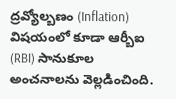ద్రవ్యోల్బణం (Inflation) విషయంలో కూడా ఆర్బీఐ (RBI) సానుకూల అంచనాలను వెల్లడించింది.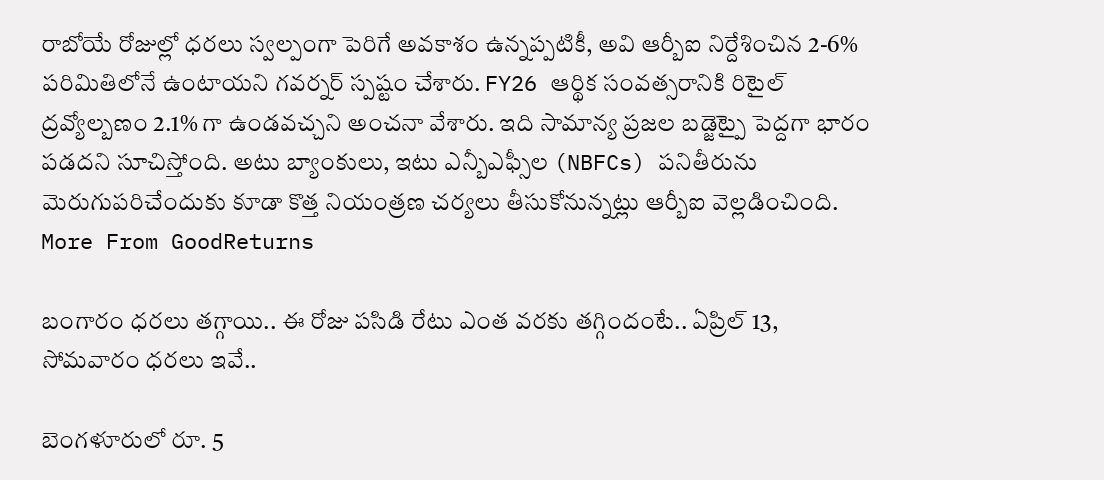రాబోయే రోజుల్లో ధరలు స్వల్పంగా పెరిగే అవకాశం ఉన్నప్పటికీ, అవి ఆర్బీఐ నిర్దేశించిన 2-6% పరిమితిలోనే ఉంటాయని గవర్నర్ స్పష్టం చేశారు. FY26 ఆర్థిక సంవత్సరానికి రిటైల్ ద్రవ్యోల్బణం 2.1% గా ఉండవచ్చని అంచనా వేశారు. ఇది సామాన్య ప్రజల బడ్జెట్పై పెద్దగా భారం పడదని సూచిస్తోంది. అటు బ్యాంకులు, ఇటు ఎన్బీఎఫ్సీల (NBFCs) పనితీరును మెరుగుపరిచేందుకు కూడా కొత్త నియంత్రణ చర్యలు తీసుకోనున్నట్లు ఆర్బీఐ వెల్లడించింది.
More From GoodReturns

బంగారం ధరలు తగ్గాయి.. ఈ రోజు పసిడి రేటు ఎంత వరకు తగ్గిందంటే.. ఏప్రిల్ 13, సోమవారం ధరలు ఇవే..

బెంగళూరులో రూ. 5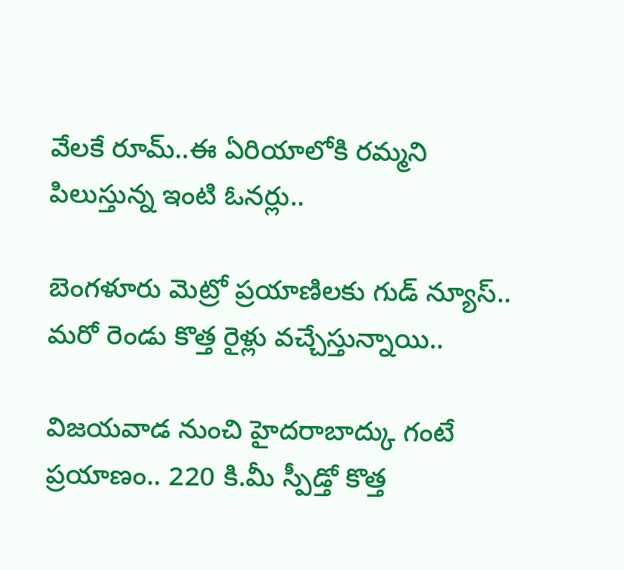వేలకే రూమ్..ఈ ఏరియాలోకి రమ్మని పిలుస్తున్న ఇంటి ఓనర్లు..

బెంగళూరు మెట్రో ప్రయాణిలకు గుడ్ న్యూస్.. మరో రెండు కొత్త రైళ్లు వచ్చేస్తున్నాయి..

విజయవాడ నుంచి హైదరాబాద్కు గంటే ప్రయాణం.. 220 కి.మీ స్పీడ్తో కొత్త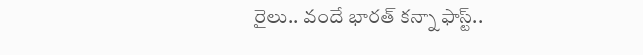రైలు.. వందే భారత్ కన్నా ఫాస్ట్..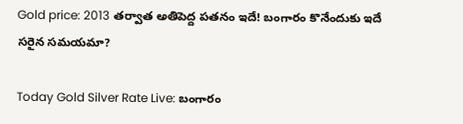Gold price: 2013 తర్వాత అతిపెద్ద పతనం ఇదే! బంగారం కొనేందుకు ఇదే సరైన సమయమా?

Today Gold Silver Rate Live: బంగారం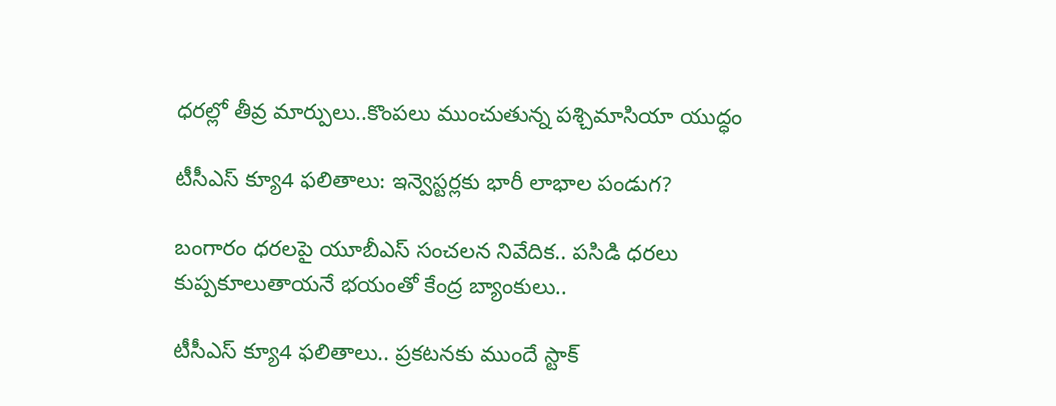ధరల్లో తీవ్ర మార్పులు..కొంపలు ముంచుతున్న పశ్చిమాసియా యుద్ధం

టీసీఎస్ క్యూ4 ఫలితాలు: ఇన్వెస్టర్లకు భారీ లాభాల పండుగ?

బంగారం ధరలపై యూబీఎస్ సంచలన నివేదిక.. పసిడి ధరలు కుప్పకూలుతాయనే భయంతో కేంద్ర బ్యాంకులు..

టీసీఎస్ క్యూ4 ఫలితాలు.. ప్రకటనకు ముందే స్టాక్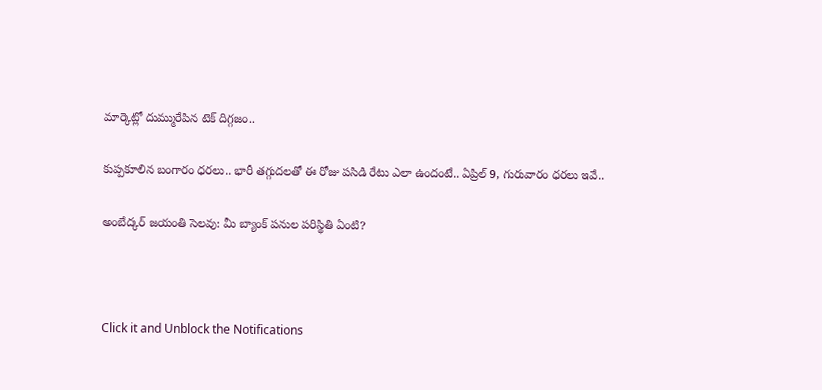మార్కెట్లో దుమ్మురేపిన టెక్ దిగ్గజం..

కుప్పకూలిన బంగారం ధరలు.. భారీ తగ్గుదలతో ఈ రోజు పసిడి రేటు ఎలా ఉందంటే.. ఏప్రిల్ 9, గురువారం ధరలు ఇవే..

అంబేద్కర్ జయంతి సెలవు: మీ బ్యాంక్ పనుల పరిస్థితి ఏంటి?



Click it and Unblock the Notifications